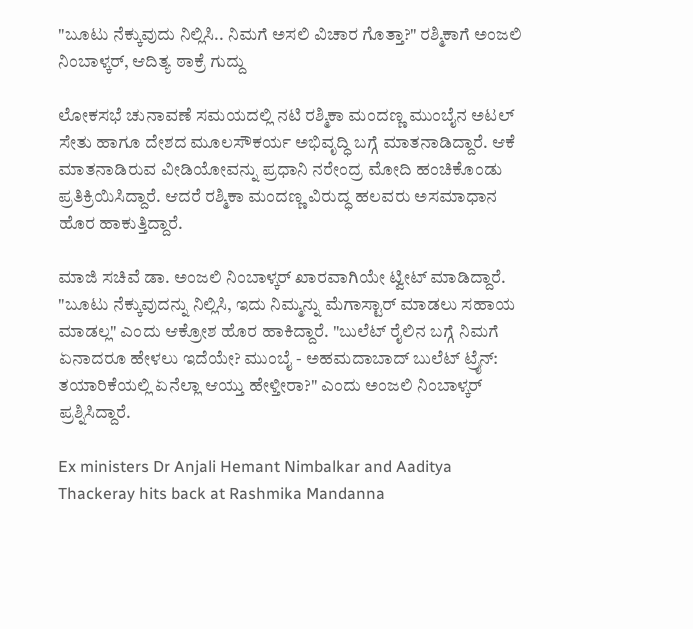"ಬೂಟು ನೆಕ್ಕುವುದು ನಿಲ್ಲಿಸಿ.. ನಿಮಗೆ ಅಸಲಿ ವಿಚಾರ ಗೊತ್ತಾ?" ರಶ್ಮಿಕಾಗೆ ಅಂಜಲಿ ನಿಂಬಾಳ್ಕರ್, ಆದಿತ್ಯ ಠಾಕ್ರೆ ಗುದ್ದು

ಲೋಕಸಭೆ ಚುನಾವಣೆ ಸಮಯದಲ್ಲಿ ನಟಿ ರಶ್ಮಿಕಾ ಮಂದಣ್ಣ ಮುಂಬೈನ ಅಟಲ್‌ ಸೇತು ಹಾಗೂ ದೇಶದ ಮೂಲಸೌಕರ್ಯ ಅಭಿವೃದ್ಧಿ ಬಗ್ಗೆ ಮಾತನಾಡಿದ್ದಾರೆ. ಆಕೆ ಮಾತನಾಡಿರುವ ವೀಡಿಯೋವನ್ನು ಪ್ರಧಾನಿ ನರೇಂದ್ರ ಮೋದಿ ಹಂಚಿಕೊಂಡು ಪ್ರತಿಕ್ರಿಯಿಸಿದ್ದಾರೆ. ಆದರೆ ರಶ್ಮಿಕಾ ಮಂದಣ್ಣ ವಿರುದ್ಧ ಹಲವರು ಅಸಮಾಧಾನ ಹೊರ ಹಾಕುತ್ತಿದ್ದಾರೆ.

ಮಾಜಿ ಸಚಿವೆ ಡಾ. ಅಂಜಲಿ ನಿಂಬಾಳ್ಕರ್‌ ಖಾರವಾಗಿಯೇ ಟ್ವೀಟ್ ಮಾಡಿದ್ದಾರೆ. "ಬೂಟು ನೆಕ್ಕುವುದನ್ನು ನಿಲ್ಲಿಸಿ, ಇದು ನಿಮ್ಮನ್ನು ಮೆಗಾಸ್ಟಾರ್‌ ಮಾಡಲು ಸಹಾಯ ಮಾಡಲ್ಲ" ಎಂದು ಆಕ್ರೋಶ ಹೊರ ಹಾಕಿದ್ದಾರೆ. "ಬುಲೆಟ್ ರೈಲಿನ ಬಗ್ಗೆ ನಿಮಗೆ ಏನಾದರೂ ಹೇಳಲು ಇದೆಯೇ? ಮುಂಬೈ - ಅಹಮದಾಬಾದ್ ಬುಲೆಟ್ ಟ್ರೈನ್: ತಯಾರಿಕೆಯಲ್ಲಿ ಏನೆಲ್ಲಾ ಆಯ್ತು ಹೇಳ್ತೀರಾ?" ಎಂದು ಅಂಜಲಿ ನಿಂಬಾಳ್ಕರ್‌ ಪ್ರಶ್ನಿಸಿದ್ದಾರೆ.

Ex ministers Dr Anjali Hemant Nimbalkar and Aaditya Thackeray hits back at Rashmika Mandanna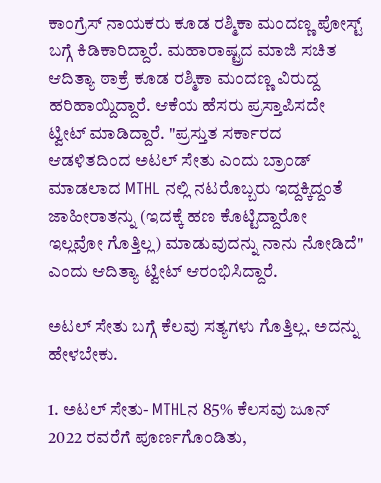ಕಾಂಗ್ರೆಸ್ ನಾಯಕರು ಕೂಡ ರಶ್ಮಿಕಾ ಮಂದಣ್ಣ ಪೋಸ್ಟ್ ಬಗ್ಗೆ ಕಿಡಿಕಾರಿದ್ದಾರೆ. ಮಹಾರಾಷ್ಟ್ರದ ಮಾಜಿ ಸಚಿತ ಆದಿತ್ಯಾ ಠಾಕ್ರೆ ಕೂಡ ರಶ್ಮಿಕಾ ಮಂದಣ್ಣ ವಿರುದ್ದ ಹರಿಹಾಯ್ದಿದ್ದಾರೆ. ಆಕೆಯ ಹೆಸರು ಪ್ರಸ್ತಾಪಿಸದೇ ಟ್ವೀಟ್ ಮಾಡಿದ್ದಾರೆ. "ಪ್ರಸ್ತುತ ಸರ್ಕಾರದ ಆಡಳಿತದಿಂದ ಅಟಲ್ ಸೇತು ಎಂದು ಬ್ರಾಂಡ್ ಮಾಡಲಾದ MTHL ನಲ್ಲಿ ನಟರೊಬ್ಬರು ಇದ್ದಕ್ಕಿದ್ದಂತೆ ಜಾಹೀರಾತನ್ನು (ಇದಕ್ಕೆ ಹಣ ಕೊಟ್ಟಿದ್ದಾರೋ ಇಲ್ಲವೋ ಗೊತ್ತಿಲ್ಲ) ಮಾಡುವುದನ್ನು ನಾನು ನೋಡಿದೆ" ಎಂದು ಆದಿತ್ಯಾ ಟ್ವೀಟ್ ಆರಂಭಿಸಿದ್ದಾರೆ.

ಅಟಲ್ ಸೇತು ಬಗ್ಗೆ ಕೆಲವು ಸತ್ಯಗಳು ಗೊತ್ತಿಲ್ಲ. ಅದನ್ನು ಹೇಳಬೇಕು.

1. ಅಟಲ್ ಸೇತು- MTHLನ 85% ಕೆಲಸವು ಜೂನ್ 2022 ರವರೆಗೆ ಪೂರ್ಣಗೊಂಡಿತು,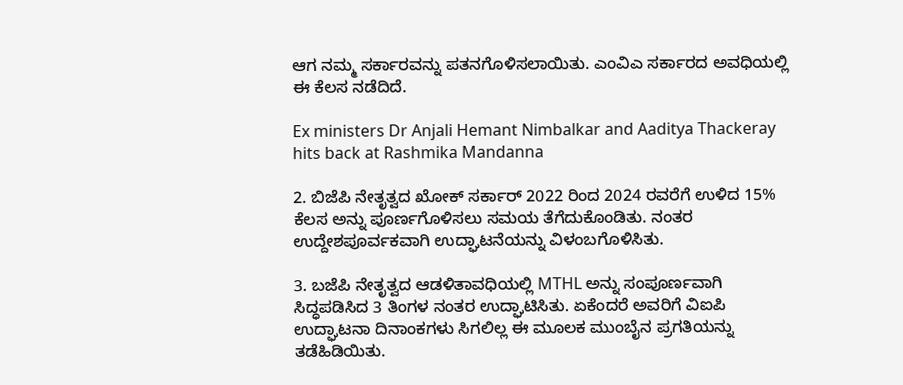ಆಗ ನಮ್ಮ ಸರ್ಕಾರವನ್ನು ಪತನಗೊಳಿಸಲಾಯಿತು. ಎಂವಿಎ ಸರ್ಕಾರದ ಅವಧಿಯಲ್ಲಿ ಈ ಕೆಲಸ ನಡೆದಿದೆ.

Ex ministers Dr Anjali Hemant Nimbalkar and Aaditya Thackeray hits back at Rashmika Mandanna

2. ಬಿಜೆಪಿ ನೇತೃತ್ವದ ಖೋಕ್ ಸರ್ಕಾರ್ 2022 ರಿಂದ 2024 ರವರೆಗೆ ಉಳಿದ 15% ಕೆಲಸ ಅನ್ನು ಪೂರ್ಣಗೊಳಿಸಲು ಸಮಯ ತೆಗೆದುಕೊಂಡಿತು. ನಂತರ ಉದ್ದೇಶಪೂರ್ವಕವಾಗಿ ಉದ್ಘಾಟನೆಯನ್ನು ವಿಳಂಬಗೊಳಿಸಿತು.

3. ಬಜೆಪಿ ನೇತೃತ್ವದ ಆಡಳಿತಾವಧಿಯಲ್ಲಿ MTHL ಅನ್ನು ಸಂಪೂರ್ಣವಾಗಿ ಸಿದ್ಧಪಡಿಸಿದ 3 ತಿಂಗಳ ನಂತರ ಉದ್ಘಾಟಿಸಿತು. ಏಕೆಂದರೆ ಅವರಿಗೆ ವಿಐಪಿ ಉದ್ಘಾಟನಾ ದಿನಾಂಕಗಳು ಸಿಗಲಿಲ್ಲ ಈ ಮೂಲಕ ಮುಂಬೈನ ಪ್ರಗತಿಯನ್ನು ತಡೆಹಿಡಿಯಿತು.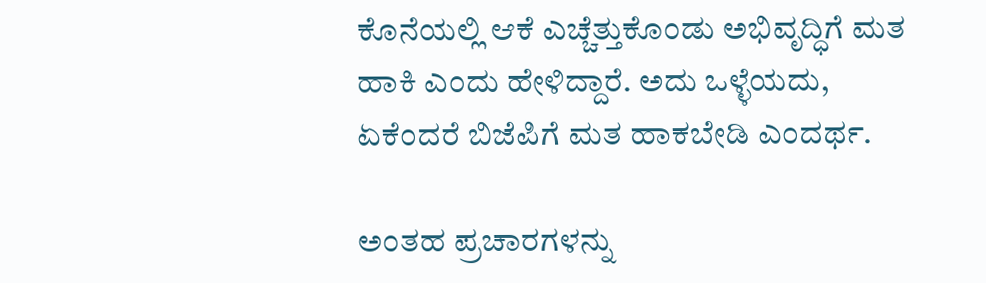ಕೊನೆಯಲ್ಲಿ ಆಕೆ ಎಚ್ಚೆತ್ತುಕೊಂಡು ಅಭಿವೃದ್ಧಿಗೆ ಮತ ಹಾಕಿ ಎಂದು ಹೇಳಿದ್ದಾರೆ. ಅದು ಒಳ್ಳೆಯದು, ಏಕೆಂದರೆ ಬಿಜೆಪಿಗೆ ಮತ ಹಾಕಬೇಡಿ ಎಂದರ್ಥ.

ಅಂತಹ ಪ್ರಚಾರಗಳನ್ನು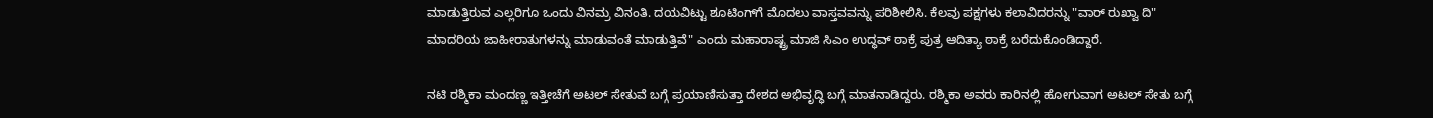ಮಾಡುತ್ತಿರುವ ಎಲ್ಲರಿಗೂ ಒಂದು ವಿನಮ್ರ ವಿನಂತಿ. ದಯವಿಟ್ಟು ಶೂಟಿಂಗ್‌ಗೆ ಮೊದಲು ವಾಸ್ತವವನ್ನು ಪರಿಶೀಲಿಸಿ. ಕೆಲವು ಪಕ್ಷಗಳು ಕಲಾವಿದರನ್ನು "ವಾರ್ ರುಖ್ವಾ ದಿ" ಮಾದರಿಯ ಜಾಹೀರಾತುಗಳನ್ನು ಮಾಡುವಂತೆ ಮಾಡುತ್ತಿವೆ" ಎಂದು ಮಹಾರಾಷ್ಟ್ರ ಮಾಜಿ ಸಿಎಂ ಉದ್ಧವ್ ಠಾಕ್ರೆ ಪುತ್ರ ಆದಿತ್ಯಾ ಠಾಕ್ರೆ ಬರೆದುಕೊಂಡಿದ್ದಾರೆ.

ನಟಿ ರಶ್ಮಿಕಾ ಮಂದಣ್ಣ ಇತ್ತೀಚೆಗೆ ಅಟಲ್ ಸೇತುವೆ ಬಗ್ಗೆ ಪ್ರಯಾಣಿಸುತ್ತಾ ದೇಶದ ಅಭಿವೃದ್ಧಿ ಬಗ್ಗೆ ಮಾತನಾಡಿದ್ದರು. ರಶ್ಮಿಕಾ ಅವರು ಕಾರಿನಲ್ಲಿ ಹೋಗುವಾಗ ಅಟಲ್ ಸೇತು ಬಗ್ಗೆ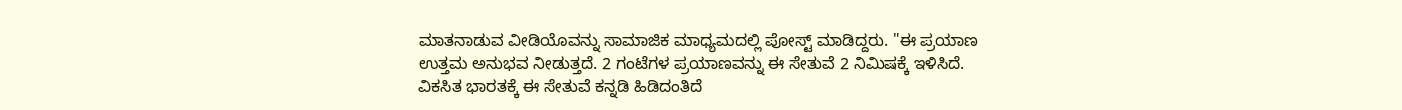ಮಾತನಾಡುವ ವೀಡಿಯೊವನ್ನು ಸಾಮಾಜಿಕ ಮಾಧ್ಯಮದಲ್ಲಿ ಪೋಸ್ಟ್ ಮಾಡಿದ್ದರು. "ಈ ಪ್ರಯಾಣ ಉತ್ತಮ ಅನುಭವ ನೀಡುತ್ತದೆ. 2 ಗಂಟೆಗಳ ಪ್ರಯಾಣವನ್ನು ಈ ಸೇತುವೆ 2 ನಿಮಿಷಕ್ಕೆ ಇಳಿಸಿದೆ. ವಿಕಸಿತ ಭಾರತಕ್ಕೆ ಈ ಸೇತುವೆ ಕನ್ನಡಿ ಹಿಡಿದಂತಿದೆ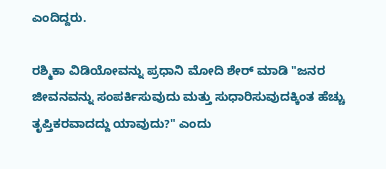ಎಂದಿದ್ದರು.

ರಶ್ಮಿಕಾ ವಿಡಿಯೋವನ್ನು ಪ್ರಧಾನಿ ಮೋದಿ ಶೇರ್ ಮಾಡಿ "ಜನರ ಜೀವನವನ್ನು ಸಂಪರ್ಕಿಸುವುದು ಮತ್ತು ಸುಧಾರಿಸುವುದಕ್ಕಿಂತ ಹೆಚ್ಚು ತೃಪ್ತಿಕರವಾದದ್ದು ಯಾವುದು?" ಎಂದು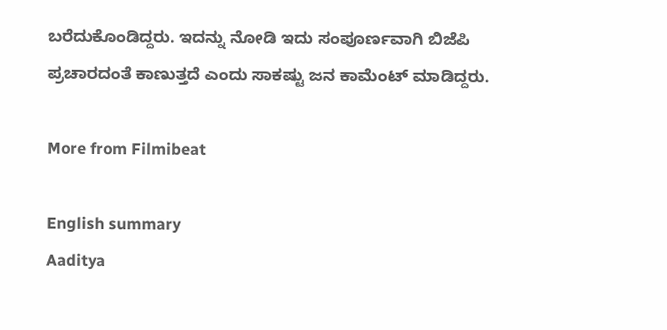ಬರೆದುಕೊಂಡಿದ್ದರು. ಇದನ್ನು ನೋಡಿ ಇದು ಸಂಪೂರ್ಣವಾಗಿ ಬಿಜೆಪಿ ಪ್ರಚಾರದಂತೆ ಕಾಣುತ್ತದೆ ಎಂದು ಸಾಕಷ್ಟು ಜನ ಕಾಮೆಂಟ್ ಮಾಡಿದ್ದರು.

More from Filmibeat

English summary
Aaditya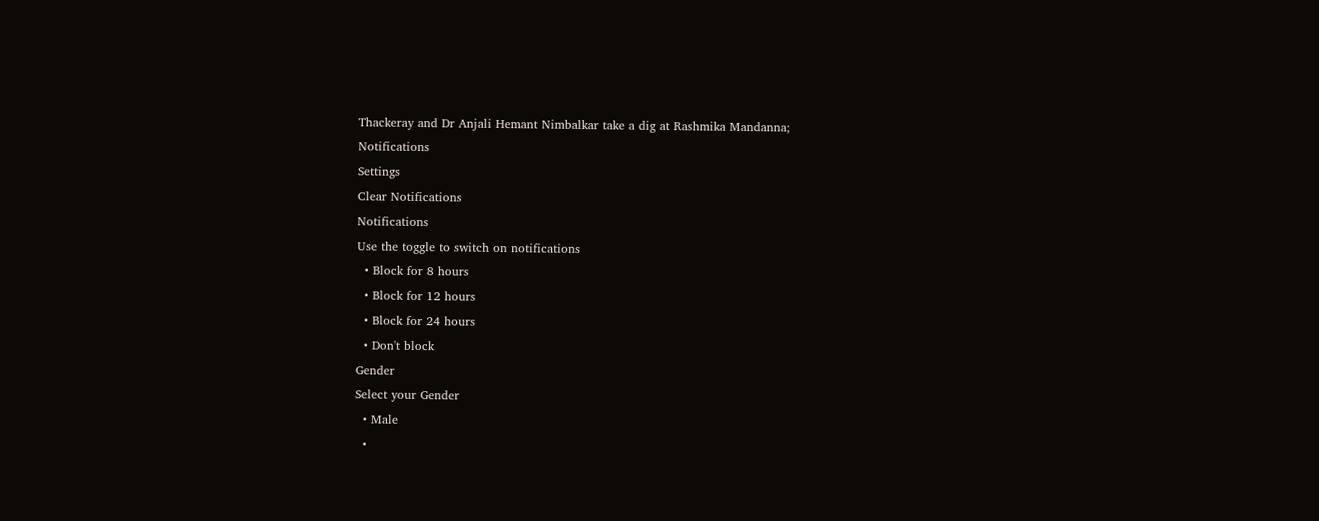Thackeray and Dr Anjali Hemant Nimbalkar take a dig at Rashmika Mandanna;
Notifications
Settings
Clear Notifications
Notifications
Use the toggle to switch on notifications
  • Block for 8 hours
  • Block for 12 hours
  • Block for 24 hours
  • Don't block
Gender
Select your Gender
  • Male
  •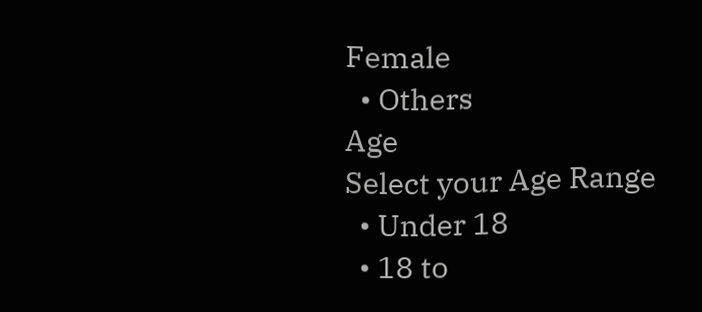Female
  • Others
Age
Select your Age Range
  • Under 18
  • 18 to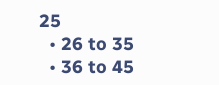25
  • 26 to 35
  • 36 to 45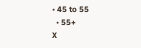• 45 to 55
  • 55+
X